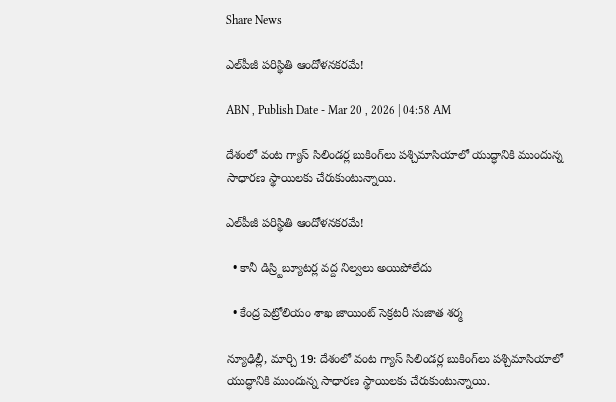Share News

ఎల్‌పీజీ పరిస్థితి ఆందోళనకరమే!

ABN , Publish Date - Mar 20 , 2026 | 04:58 AM

దేశంలో వంట గ్యాస్‌ సిలిండర్ల బుకింగ్‌లు పశ్చిమాసియాలో యుద్ధానికి ముందున్న సాధారణ స్థాయిలకు చేరుకుంటున్నాయి.

ఎల్‌పీజీ పరిస్థితి ఆందోళనకరమే!

  • కానీ డిస్ర్టిబ్యూటర్ల వద్ద నిల్వలు అయిపోలేదు

  • కేంద్ర పెట్రోలియం శాఖ జాయింట్‌ సెక్రటరీ సుజాత శర్మ

న్యూఢిల్లీ, మార్చి 19: దేశంలో వంట గ్యాస్‌ సిలిండర్ల బుకింగ్‌లు పశ్చిమాసియాలో యుద్ధానికి ముందున్న సాధారణ స్థాయిలకు చేరుకుంటున్నాయి.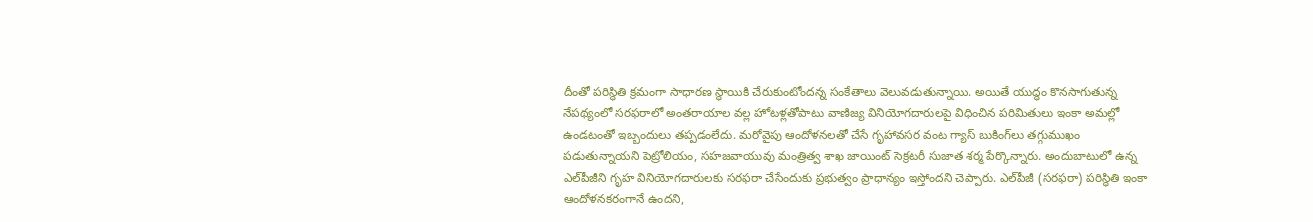దీంతో పరిస్థితి క్రమంగా సాధారణ స్థాయికి చేరుకుంటోందన్న సంకేతాలు వెలువడుతున్నాయి. అయితే యుద్ధం కొనసాగుతున్న నేపథ్యంలో సరఫరాలో అంతరాయాల వల్ల హోటళ్లతోపాటు వాణిజ్య వినియోగదారులపై విధించిన పరిమితులు ఇంకా అమల్లో ఉండటంతో ఇబ్బందులు తప్పడంలేదు. మరోవైపు ఆందోళనలతో చేసే గృహావసర వంట గ్యాస్‌ బుకింగ్‌లు తగ్గుముఖం పడుతున్నాయని పెట్రోలియం, సహజవాయువు మంత్రిత్వ శాఖ జాయింట్‌ సెక్రటరీ సుజాత శర్మ పేర్కొన్నారు. అందుబాటులో ఉన్న ఎల్‌పీజీని గృహ వినియోగదారులకు సరఫరా చేసేందుకు ప్రభుత్వం ప్రాధాన్యం ఇస్తోందని చెప్పారు. ఎల్‌పీజీ (సరఫరా) పరిస్థితి ఇంకా ఆందోళనకరంగానే ఉందని,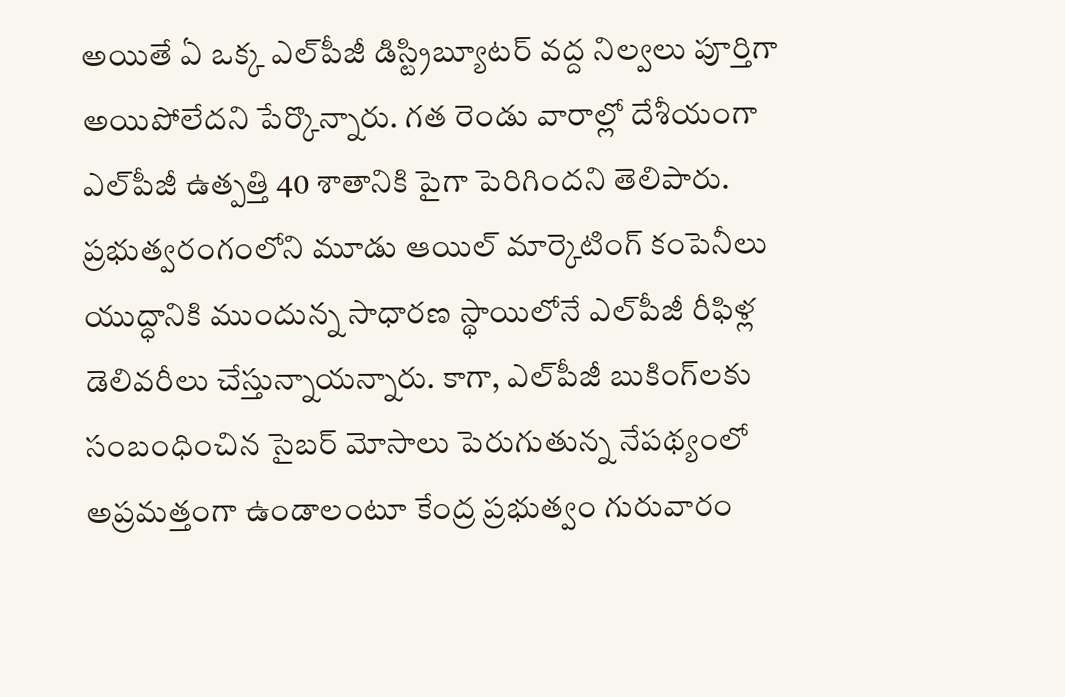అయితే ఏ ఒక్క ఎల్‌పీజీ డిస్ట్రిబ్యూటర్‌ వద్ద నిల్వలు పూర్తిగా అయిపోలేదని పేర్కొన్నారు. గత రెండు వారాల్లో దేశీయంగా ఎల్‌పీజీ ఉత్పత్తి 40 శాతానికి పైగా పెరిగిందని తెలిపారు. ప్రభుత్వరంగంలోని మూడు ఆయిల్‌ మార్కెటింగ్‌ కంపెనీలు యుద్ధానికి ముందున్న సాధారణ స్థాయిలోనే ఎల్‌పీజీ రీఫిళ్ల డెలివరీలు చేస్తున్నాయన్నారు. కాగా, ఎల్‌పీజీ బుకింగ్‌లకు సంబంధించిన సైబర్‌ మోసాలు పెరుగుతున్న నేపథ్యంలో అప్రమత్తంగా ఉండాలంటూ కేంద్ర ప్రభుత్వం గురువారం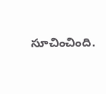సూచించింది.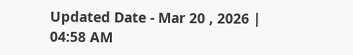Updated Date - Mar 20 , 2026 | 04:58 AM